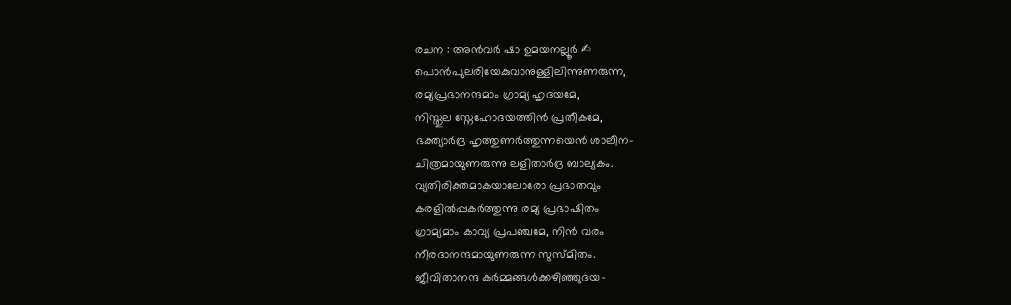രചന : അൻവർ ഷാ ഉമയനല്ലൂർ ✍
പൊൻപുലരിയേകുവാനുള്ളിലിന്നുണരുന്ന,
രമ്യപ്രഭാനന്ദമാം ഗ്രാമ്യ ഹൃദയമേ,
നിസ്തുല സ്നേഹോദയത്തിൻ പ്രതീകമേ,
ഭക്ത്യാർദ്ര ഹൃത്തുണർത്തുന്നയെൻ ശാലീന-
ചിത്രമായുണരുന്നു ലളിതാർദ്ര ബാല്യകം.
വ്യതിരിക്തമാകയാലോരോ പ്രഭാതവും
കരളിൽപ്പകർത്തുന്നു രമ്യ പ്രഭാഷിതം
ഗ്രാമ്യമാം കാവ്യ പ്രപഞ്ചമേ, നിൻ വരം
നീരദാനന്ദമായുണരുന്ന സുസ്മിതം.
ജീവിതാനന്ദ കർമ്മങ്ങൾക്കഴിഞ്ഞുദയ-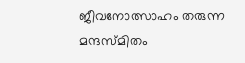ജീവനോത്സാഹം തരുന്ന മന്ദസ്മിതം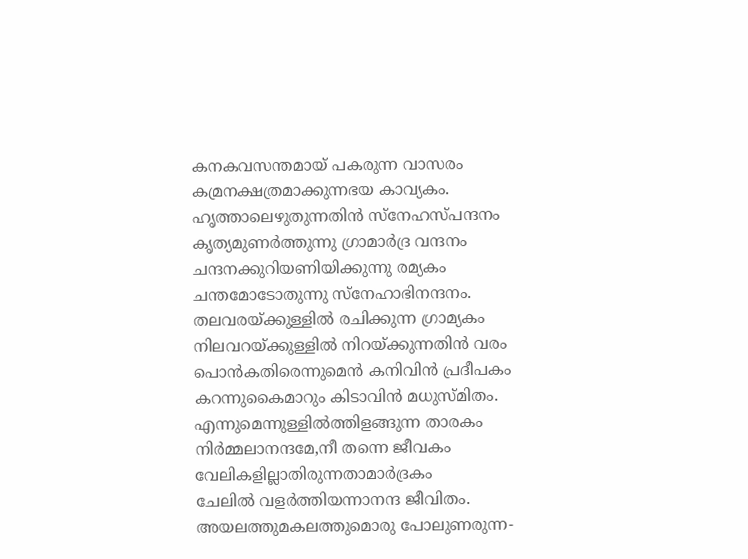കനകവസന്തമായ് പകരുന്ന വാസരം
കമ്രനക്ഷത്രമാക്കുന്നഭയ കാവ്യകം.
ഹൃത്താലെഴുതുന്നതിൻ സ്നേഹസ്പന്ദനം
കൃത്യമുണർത്തുന്നു ഗ്രാമാർദ്ര വന്ദനം
ചന്ദനക്കുറിയണിയിക്കുന്നു രമ്യകം
ചന്തമോടോതുന്നു സ്നേഹാഭിനന്ദനം.
തലവരയ്ക്കുള്ളിൽ രചിക്കുന്ന ഗ്രാമ്യകം
നിലവറയ്ക്കുള്ളിൽ നിറയ്ക്കുന്നതിൻ വരം
പൊൻകതിരെന്നുമെൻ കനിവിൻ പ്രദീപകം
കറന്നുകൈമാറും കിടാവിൻ മധുസ്മിതം.
എന്നുമെന്നുള്ളിൽത്തിളങ്ങുന്ന താരകം
നിർമ്മലാനന്ദമേ,നീ തന്നെ ജീവകം
വേലികളില്ലാതിരുന്നതാമാർദ്രകം
ചേലിൽ വളർത്തിയന്നാനന്ദ ജീവിതം.
അയലത്തുമകലത്തുമൊരു പോലുണരുന്ന-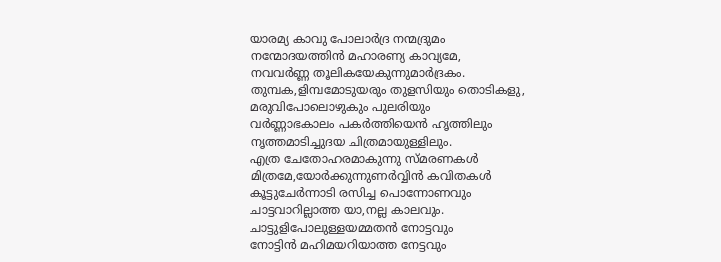യാരമ്യ കാവു പോലാർദ്ര നന്മദ്രുമം
നന്മോദയത്തിൻ മഹാരണ്യ കാവ്യമേ,
നവവർണ്ണ തൂലികയേകുന്നുമാർദ്രകം.
തുമ്പക,ളിമ്പമോടുയരും തുളസിയും തൊടികളു,
മരുവിപോലൊഴുകും പുലരിയും
വർണ്ണാഭകാലം പകർത്തിയെൻ ഹൃത്തിലും
നൃത്തമാടിച്ചുദയ ചിത്രമായുള്ളിലും.
എത്ര ചേതോഹരമാകുന്നു സ്മരണകൾ
മിത്രമേ,യോർക്കുന്നുണർവ്വിൻ കവിതകൾ
കൂട്ടുചേർന്നാടി രസിച്ച പൊന്നോണവും
ചാട്ടവാറില്ലാത്ത യാ,നല്ല കാലവും.
ചാട്ടുളിപോലുള്ളയമ്മതൻ നോട്ടവും
നോട്ടിൻ മഹിമയറിയാത്ത നേട്ടവും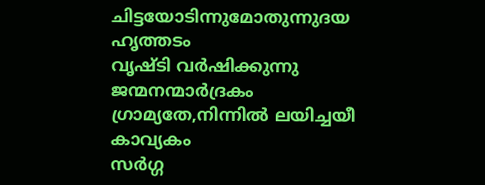ചിട്ടയോടിന്നുമോതുന്നുദയ ഹൃത്തടം
വൃഷ്ടി വർഷിക്കുന്നു ജന്മനന്മാർദ്രകം
ഗ്രാമ്യതേ,നിന്നിൽ ലയിച്ചയീ കാവ്യകം
സർഗ്ഗ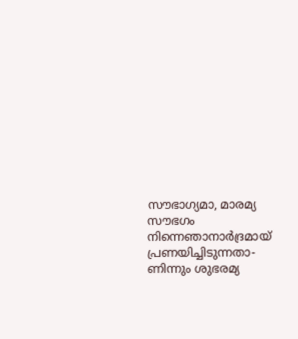സൗഭാഗ്യമാ, മാരമ്യ സൗഭഗം
നിന്നെഞാനാർദ്രമായ് പ്രണയിച്ചിടുന്നതാ-
ണിന്നും ശുഭരമ്യ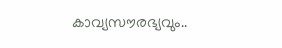കാവ്യസൗരഭ്യവും..